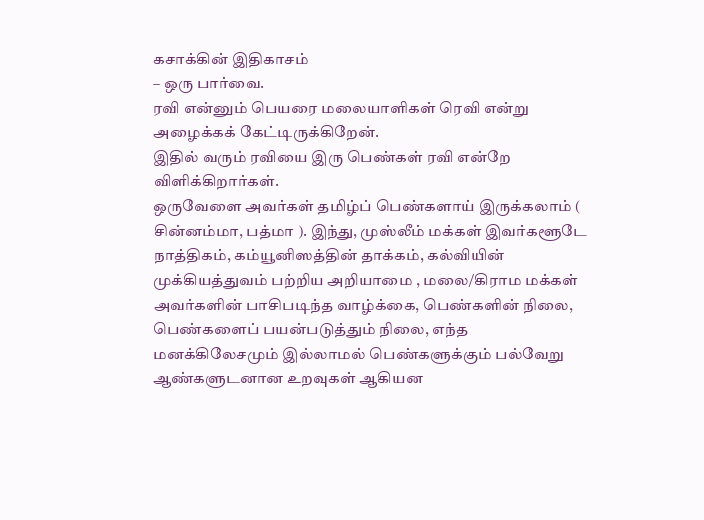கசாக்கின் இதிகாசம்
– ஒரு பார்வை.
ரவி என்னும் பெயரை மலையாளிகள் ரெவி என்று அழைக்கக் கேட்டிருக்கிறேன்.
இதில் வரும் ரவியை இரு பெண்கள் ரவி என்றே விளிக்கிறார்கள்.
ஒருவேளை அவர்கள் தமிழ்ப் பெண்களாய் இருக்கலாம் ( சின்னம்மா, பத்மா ). இந்து, முஸ்லீம் மக்கள் இவர்களூடே நாத்திகம், கம்யூனிஸத்தின் தாக்கம், கல்வியின் முக்கியத்துவம் பற்றிய அறியாமை , மலை/கிராம மக்கள் அவர்களின் பாசிபடிந்த வாழ்க்கை, பெண்களின் நிலை, பெண்களைப் பயன்படுத்தும் நிலை, எந்த மனக்கிலேசமும் இல்லாமல் பெண்களுக்கும் பல்வேறு ஆண்களுடனான உறவுகள் ஆகியன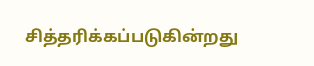சித்தரிக்கப்படுகின்றது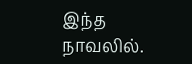இந்த நாவலில்.